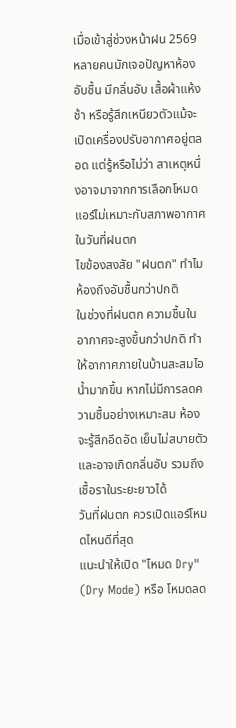เมื่อเข้าสู่ช่วงหน้าฝน 2569 หลายคนมักเจอปัญหาห้องอับชื้น มีกลิ่นอับ เสื้อผ้าแห้งช้า หรือรู้สึกเหนียวตัวแม้จะเปิดเครื่องปรับอากาศอยู่ตลอด แต่รู้หรือไม่ว่า สาเหตุหนึ่งอาจมาจากการเลือกโหมดแอร์ไม่เหมาะกับสภาพอากาศในวันที่ฝนตก
ไขข้องสงสัย "ฝนตก" ทำไมห้องถึงอับชื้นกว่าปกติ
ในช่วงที่ฝนตก ความชื้นในอากาศจะสูงขึ้นกว่าปกติ ทำให้อากาศภายในบ้านสะสมไอน้ำมากขึ้น หากไม่มีการลดความชื้นอย่างเหมาะสม ห้องจะรู้สึกอึดอัด เย็นไม่สบายตัว และอาจเกิดกลิ่นอับ รวมถึงเชื้อราในระยะยาวได้
วันที่ฝนตก ควรเปิดแอร์โหมดไหนดีที่สุด
แนะนำให้เปิด "โหมด Dry" (Dry Mode) หรือ โหมดลด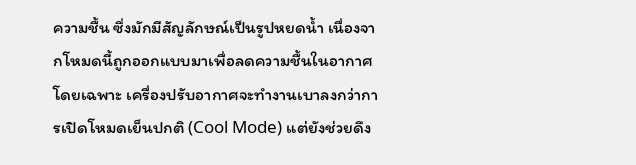ความชื้น ซึ่งมักมีสัญลักษณ์เป็นรูปหยดน้ำ เนื่องจากโหมดนี้ถูกออกแบบมาเพื่อลดความชื้นในอากาศโดยเฉพาะ เครื่องปรับอากาศจะทำงานเบาลงกว่าการเปิดโหมดเย็นปกติ (Cool Mode) แต่ยังช่วยดึง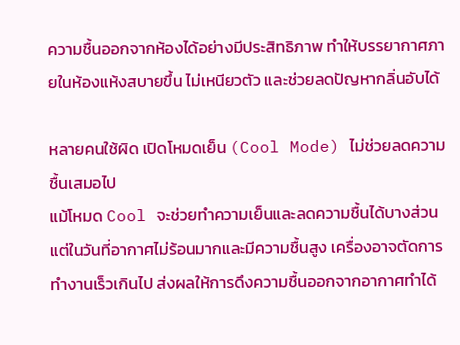ความชื้นออกจากห้องได้อย่างมีประสิทธิภาพ ทำให้บรรยากาศภายในห้องแห้งสบายขึ้น ไม่เหนียวตัว และช่วยลดปัญหากลิ่นอับได้

หลายคนใช้ผิด เปิดโหมดเย็น (Cool Mode) ไม่ช่วยลดความชื้นเสมอไป
แม้โหมด Cool จะช่วยทำความเย็นและลดความชื้นได้บางส่วน แต่ในวันที่อากาศไม่ร้อนมากและมีความชื้นสูง เครื่องอาจตัดการทำงานเร็วเกินไป ส่งผลให้การดึงความชื้นออกจากอากาศทำได้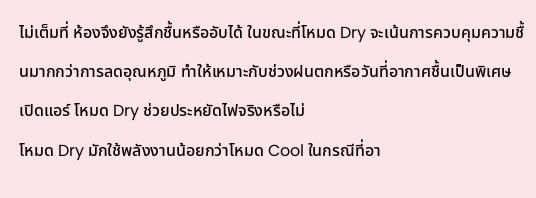ไม่เต็มที่ ห้องจึงยังรู้สึกชื้นหรืออับได้ ในขณะที่โหมด Dry จะเน้นการควบคุมความชื้นมากกว่าการลดอุณหภูมิ ทำให้เหมาะกับช่วงฝนตกหรือวันที่อากาศชื้นเป็นพิเศษ
เปิดแอร์ โหมด Dry ช่วยประหยัดไฟจริงหรือไม่
โหมด Dry มักใช้พลังงานน้อยกว่าโหมด Cool ในกรณีที่อา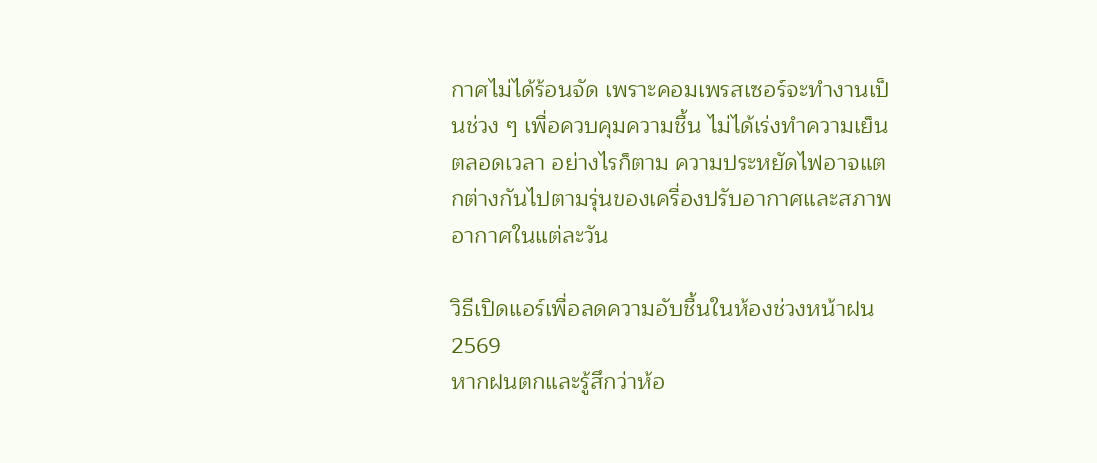กาศไม่ได้ร้อนจัด เพราะคอมเพรสเซอร์จะทำงานเป็นช่วง ๆ เพื่อควบคุมความชื้น ไม่ได้เร่งทำความเย็นตลอดเวลา อย่างไรก็ตาม ความประหยัดไฟอาจแตกต่างกันไปตามรุ่นของเครื่องปรับอากาศและสภาพอากาศในแต่ละวัน

วิธีเปิดแอร์เพื่อลดความอับชื้นในห้องช่วงหน้าฝน 2569
หากฝนตกและรู้สึกว่าห้อ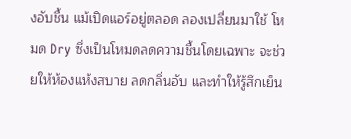งอับชื้น แม้เปิดแอร์อยู่ตลอด ลองเปลี่ยนมาใช้ โหมด Dry ซึ่งเป็นโหมดลดความชื้นโดยเฉพาะ จะช่วยให้ห้องแห้งสบาย ลดกลิ่นอับ และทำให้รู้สึกเย็น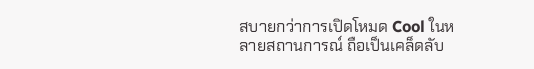สบายกว่าการเปิดโหมด Cool ในหลายสถานการณ์ ถือเป็นเคล็ดลับ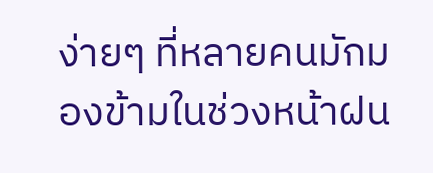ง่ายๆ ที่หลายคนมักมองข้ามในช่วงหน้าฝน